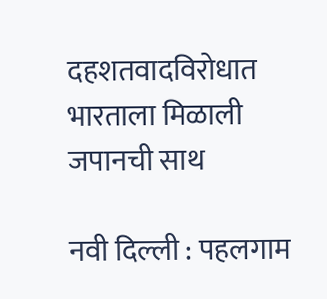दहशतवादविरोधात भारताला मिळाली जपानची साथ

नवी दिल्ली : पहलगाम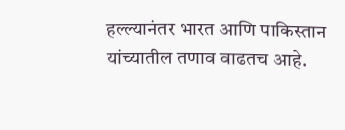हल्ल्यानंतर भारत आणि पाकिस्तान यांच्यातील तणाव वाढतच आहे.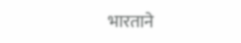भारताने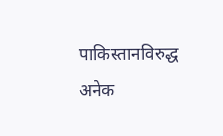पाकिस्तानविरुद्ध अनेक